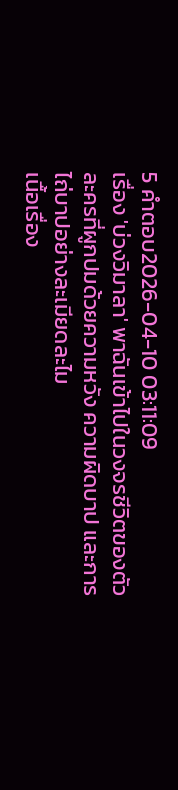5 คำตอบ2026-04-10 03:11:09
เรื่อง 'บ่วงวิมาลา' พาฉันเข้าไปในวงจรชีวิตของตัวละครที่ผูกปมด้วยความหวัง ความผิดบาป และการไถ่บาปอย่างละเมียดละไม
เนื้อเรื่อง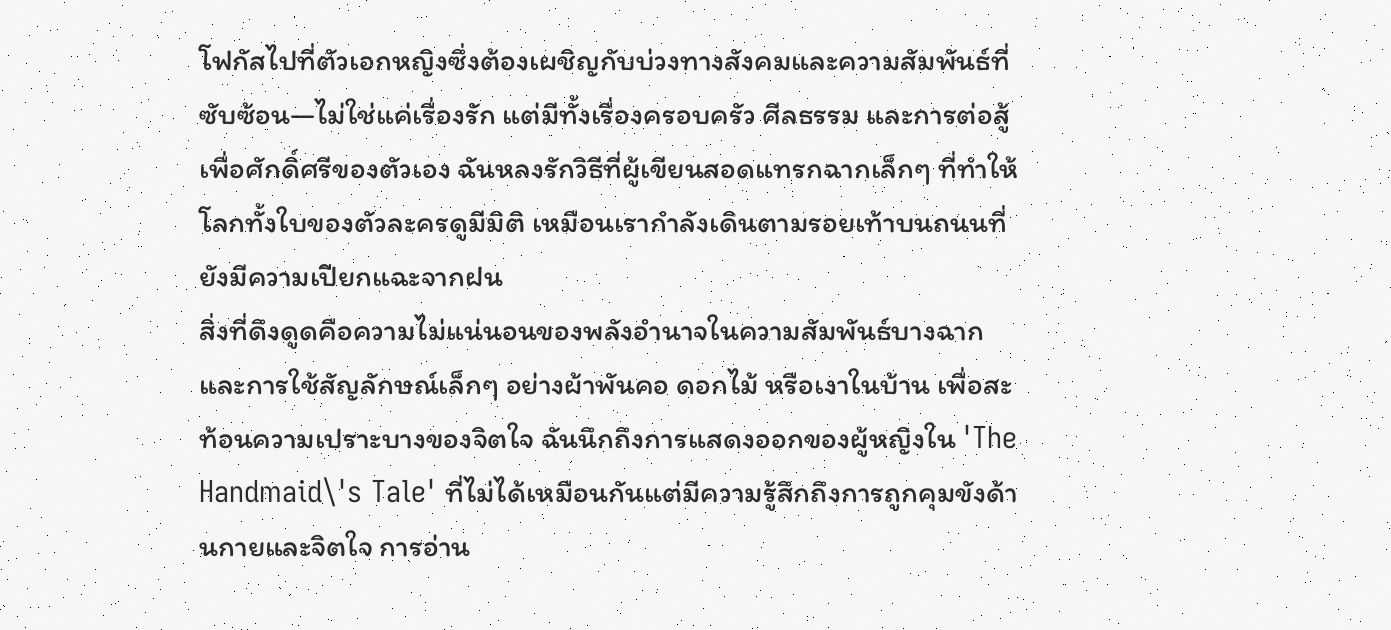โฟกัสไปที่ตัวเอกหญิงซึ่งต้องเผชิญกับบ่วงทางสังคมและความสัมพันธ์ที่ซับซ้อน—ไม่ใช่แค่เรื่องรัก แต่มีทั้งเรื่องครอบครัว ศีลธรรม และการต่อสู้เพื่อศักดิ์ศรีของตัวเอง ฉันหลงรักวิธีที่ผู้เขียนสอดแทรกฉากเล็กๆ ที่ทำให้โลกทั้งใบของตัวละครดูมีมิติ เหมือนเรากำลังเดินตามรอยเท้าบนถนนที่ยังมีความเปียกแฉะจากฝน
สิ่งที่ดึงดูดคือความไม่แน่นอนของพลังอำนาจในความสัมพันธ์บางฉาก และการใช้สัญลักษณ์เล็กๆ อย่างผ้าพันคอ ดอกไม้ หรือเงาในบ้าน เพื่อสะท้อนความเปราะบางของจิตใจ ฉันนึกถึงการแสดงออกของผู้หญิงใน 'The Handmaid\'s Tale' ที่ไม่ได้เหมือนกันแต่มีความรู้สึกถึงการถูกคุมขังด้านกายและจิตใจ การอ่าน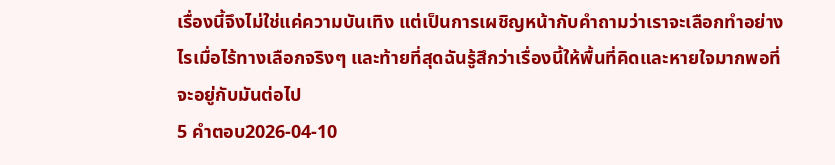เรื่องนี้จึงไม่ใช่แค่ความบันเทิง แต่เป็นการเผชิญหน้ากับคำถามว่าเราจะเลือกทำอย่างไรเมื่อไร้ทางเลือกจริงๆ และท้ายที่สุดฉันรู้สึกว่าเรื่องนี้ให้พื้นที่คิดและหายใจมากพอที่จะอยู่กับมันต่อไป
5 คำตอบ2026-04-10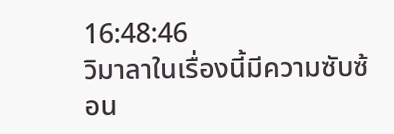16:48:46
วิมาลาในเรื่องนี้มีความซับซ้อน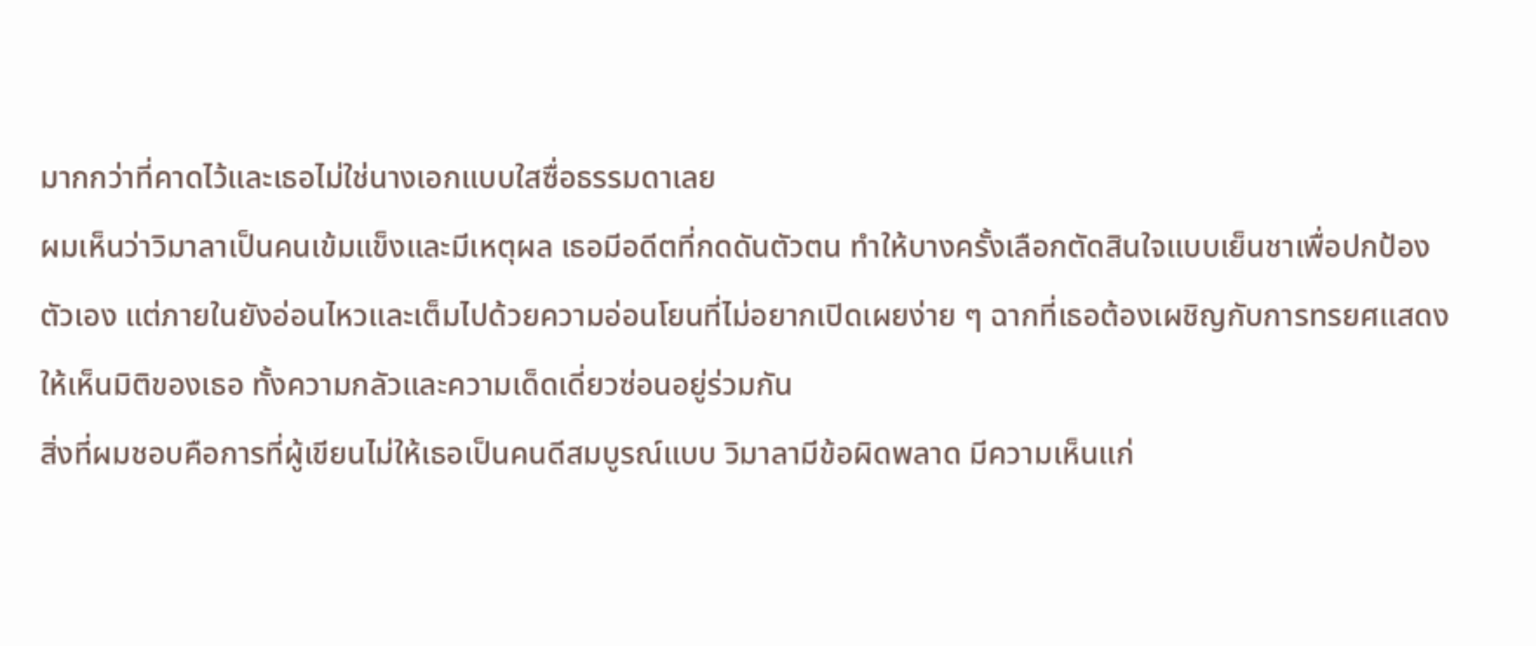มากกว่าที่คาดไว้และเธอไม่ใช่นางเอกแบบใสซื่อธรรมดาเลย
ผมเห็นว่าวิมาลาเป็นคนเข้มแข็งและมีเหตุผล เธอมีอดีตที่กดดันตัวตน ทำให้บางครั้งเลือกตัดสินใจแบบเย็นชาเพื่อปกป้องตัวเอง แต่ภายในยังอ่อนไหวและเต็มไปด้วยความอ่อนโยนที่ไม่อยากเปิดเผยง่าย ๆ ฉากที่เธอต้องเผชิญกับการทรยศแสดงให้เห็นมิติของเธอ ทั้งความกลัวและความเด็ดเดี่ยวซ่อนอยู่ร่วมกัน
สิ่งที่ผมชอบคือการที่ผู้เขียนไม่ให้เธอเป็นคนดีสมบูรณ์แบบ วิมาลามีข้อผิดพลาด มีความเห็นแก่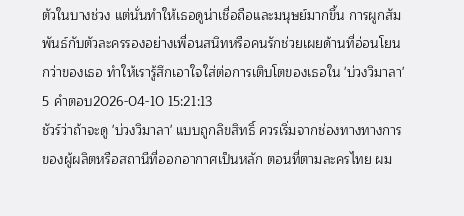ตัวในบางช่วง แต่นั่นทำให้เธอดูน่าเชื่อถือและมนุษย์มากขึ้น การผูกสัมพันธ์กับตัวละครรองอย่างเพื่อนสนิทหรือคนรักช่วยเผยด้านที่อ่อนโยนกว่าของเธอ ทำให้เรารู้สึกเอาใจใส่ต่อการเติบโตของเธอใน 'บ่วงวิมาลา'
5 คำตอบ2026-04-10 15:21:13
ชัวร์ว่าถ้าจะดู 'บ่วงวิมาลา' แบบถูกลิขสิทธิ์ ควรเริ่มจากช่องทางทางการของผู้ผลิตหรือสถานีที่ออกอากาศเป็นหลัก ตอนที่ตามละครไทย ผม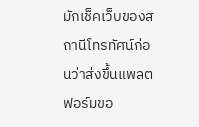มักเช็คเว็บของสถานีโทรทัศน์ก่อนว่าส่งขึ้นแพลตฟอร์มขอ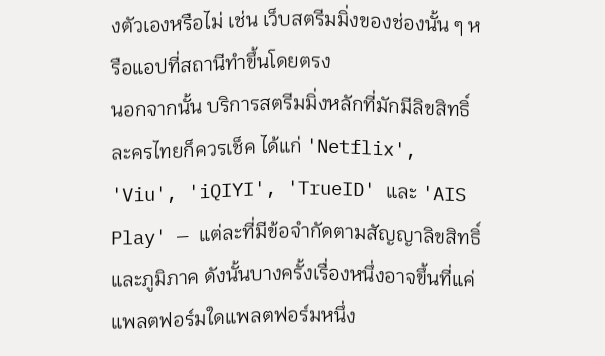งตัวเองหรือไม่ เช่น เว็บสตรีมมิ่งของช่องนั้น ๆ หรือแอปที่สถานีทำขึ้นโดยตรง
นอกจากนั้น บริการสตรีมมิ่งหลักที่มักมีลิขสิทธิ์ละครไทยก็ควรเช็ค ได้แก่ 'Netflix', 'Viu', 'iQIYI', 'TrueID' และ 'AIS Play' — แต่ละที่มีข้อจำกัดตามสัญญาลิขสิทธิ์และภูมิภาค ดังนั้นบางครั้งเรื่องหนึ่งอาจขึ้นที่แค่แพลตฟอร์มใดแพลตฟอร์มหนึ่ง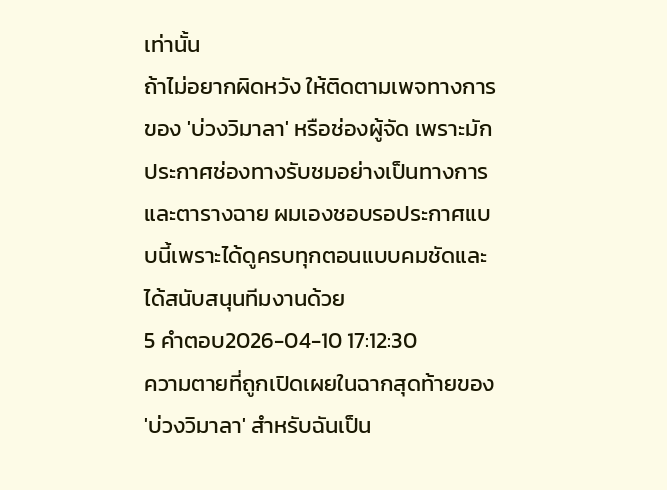เท่านั้น
ถ้าไม่อยากผิดหวัง ให้ติดตามเพจทางการของ 'บ่วงวิมาลา' หรือช่องผู้จัด เพราะมักประกาศช่องทางรับชมอย่างเป็นทางการและตารางฉาย ผมเองชอบรอประกาศแบบนี้เพราะได้ดูครบทุกตอนแบบคมชัดและได้สนับสนุนทีมงานด้วย
5 คำตอบ2026-04-10 17:12:30
ความตายที่ถูกเปิดเผยในฉากสุดท้ายของ 'บ่วงวิมาลา' สำหรับฉันเป็น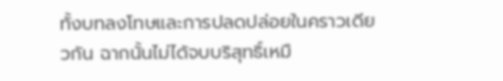ทั้งบทลงโทษและการปลดปล่อยในคราวเดียวกัน ฉากนั้นไม่ได้จบบริสุทธิ์เหมื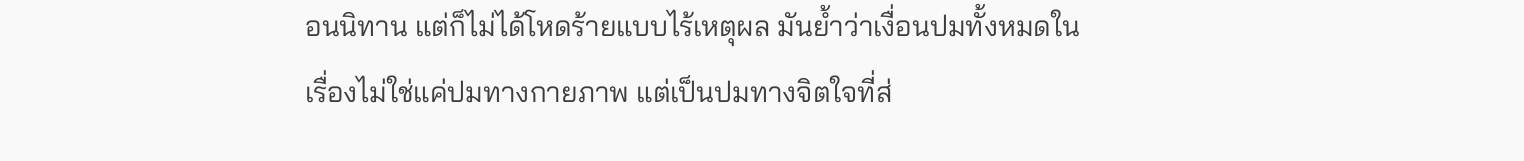อนนิทาน แต่ก็ไม่ได้โหดร้ายแบบไร้เหตุผล มันย้ำว่าเงื่อนปมทั้งหมดในเรื่องไม่ใช่แค่ปมทางกายภาพ แต่เป็นปมทางจิตใจที่ส่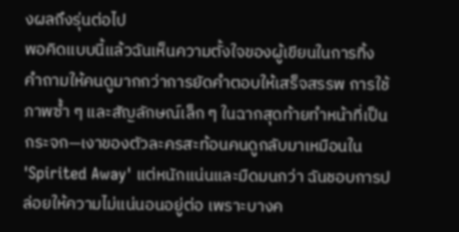งผลถึงรุ่นต่อไป
พอคิดแบบนี้แล้วฉันเห็นความตั้งใจของผู้เขียนในการทิ้งคำถามให้คนดูมากกว่าการยัดคำตอบให้เสร็จสรรพ การใช้ภาพซ้ำ ๆ และสัญลักษณ์เล็ก ๆ ในฉากสุดท้ายทำหน้าที่เป็นกระจก—เงาของตัวละครสะท้อนคนดูกลับมาเหมือนใน 'Spirited Away' แต่หนักแน่นและมืดมนกว่า ฉันชอบการปล่อยให้ความไม่แน่นอนอยู่ต่อ เพราะบางค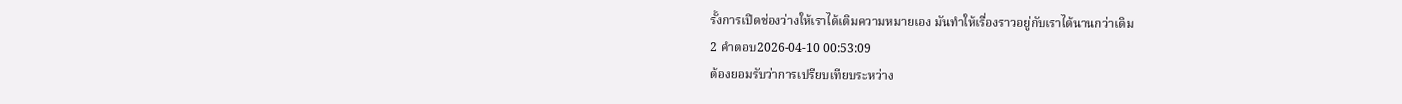รั้งการเปิดช่องว่างให้เราได้เติมความหมายเอง มันทำให้เรื่องราวอยู่กับเราได้นานกว่าเดิม
2 คำตอบ2026-04-10 00:53:09
ต้องยอมรับว่าการเปรียบเทียบระหว่าง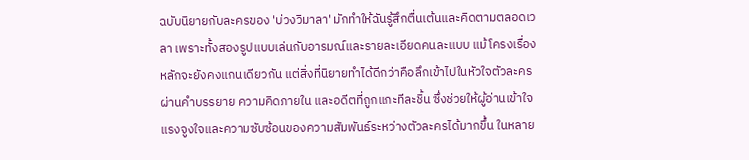ฉบับนิยายกับละครของ 'บ่วงวิมาลา' มักทำให้ฉันรู้สึกตื่นเต้นและคิดตามตลอดเวลา เพราะทั้งสองรูปแบบเล่นกับอารมณ์และรายละเอียดคนละแบบ แม้โครงเรื่องหลักจะยังคงแกนเดียวกัน แต่สิ่งที่นิยายทำได้ดีกว่าคือลึกเข้าไปในหัวใจตัวละคร ผ่านคำบรรยาย ความคิดภายใน และอดีตที่ถูกแกะทีละชิ้น ซึ่งช่วยให้ผู้อ่านเข้าใจแรงจูงใจและความซับซ้อนของความสัมพันธ์ระหว่างตัวละครได้มากขึ้น ในหลาย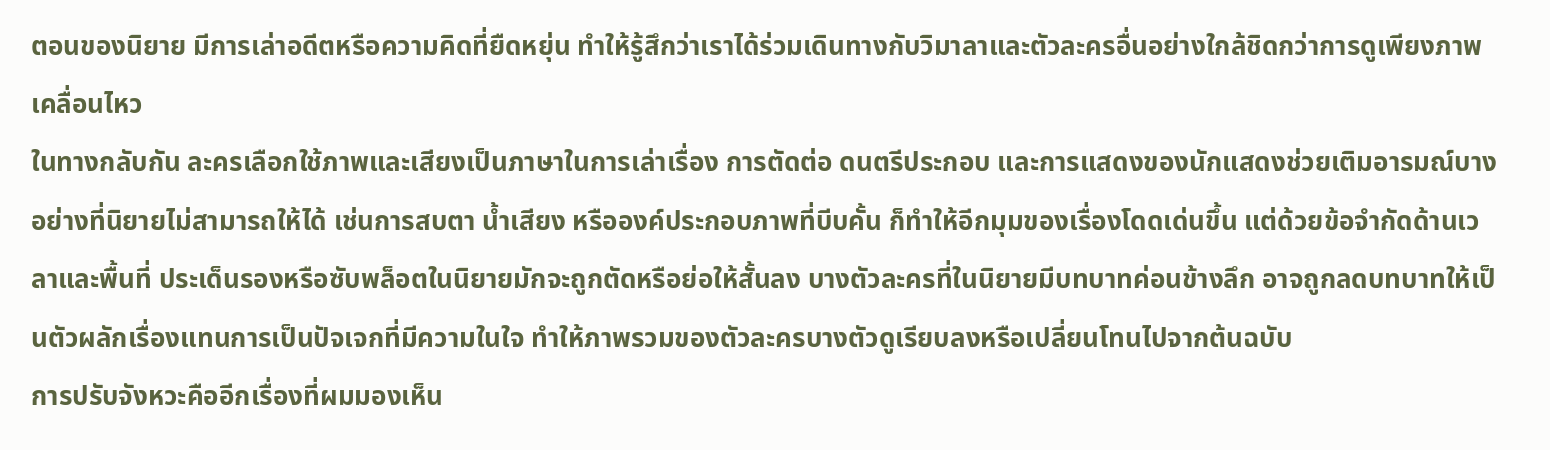ตอนของนิยาย มีการเล่าอดีตหรือความคิดที่ยืดหยุ่น ทำให้รู้สึกว่าเราได้ร่วมเดินทางกับวิมาลาและตัวละครอื่นอย่างใกล้ชิดกว่าการดูเพียงภาพเคลื่อนไหว
ในทางกลับกัน ละครเลือกใช้ภาพและเสียงเป็นภาษาในการเล่าเรื่อง การตัดต่อ ดนตรีประกอบ และการแสดงของนักแสดงช่วยเติมอารมณ์บางอย่างที่นิยายไม่สามารถให้ได้ เช่นการสบตา น้ำเสียง หรือองค์ประกอบภาพที่บีบคั้น ก็ทำให้อีกมุมของเรื่องโดดเด่นขึ้น แต่ด้วยข้อจำกัดด้านเวลาและพื้นที่ ประเด็นรองหรือซับพล็อตในนิยายมักจะถูกตัดหรือย่อให้สั้นลง บางตัวละครที่ในนิยายมีบทบาทค่อนข้างลึก อาจถูกลดบทบาทให้เป็นตัวผลักเรื่องแทนการเป็นปัจเจกที่มีความในใจ ทำให้ภาพรวมของตัวละครบางตัวดูเรียบลงหรือเปลี่ยนโทนไปจากต้นฉบับ
การปรับจังหวะคืออีกเรื่องที่ผมมองเห็น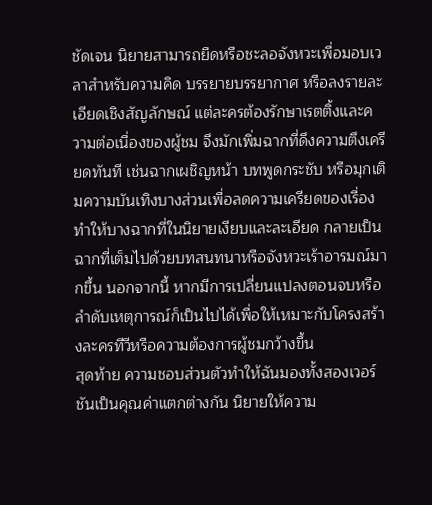ชัดเจน นิยายสามารถยืดหรือชะลอจังหวะเพื่อมอบเวลาสำหรับความคิด บรรยายบรรยากาศ หรือลงรายละเอียดเชิงสัญลักษณ์ แต่ละครต้องรักษาเรตติ้งและความต่อเนื่องของผู้ชม จึงมักเพิ่มฉากที่ดึงความตึงเครียดทันที เช่นฉากเผชิญหน้า บทพูดกระชับ หรือมุกเติมความบันเทิงบางส่วนเพื่อลดความเครียดของเรื่อง ทำให้บางฉากที่ในนิยายเงียบและละเอียด กลายเป็นฉากที่เต็มไปด้วยบทสนทนาหรือจังหวะเร้าอารมณ์มากขึ้น นอกจากนี้ หากมีการเปลี่ยนแปลงตอนจบหรือลำดับเหตุการณ์ก็เป็นไปได้เพื่อให้เหมาะกับโครงสร้างละครทีวีหรือความต้องการผู้ชมกว้างขึ้น
สุดท้าย ความชอบส่วนตัวทำให้ฉันมองทั้งสองเวอร์ชันเป็นคุณค่าแตกต่างกัน นิยายให้ความ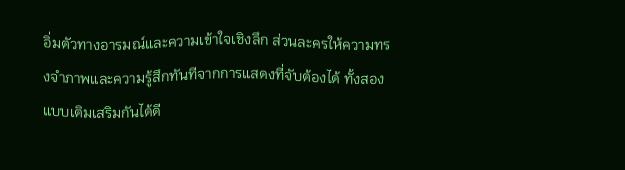อิ่มตัวทางอารมณ์และความเข้าใจเชิงลึก ส่วนละครให้ความทรงจำภาพและความรู้สึกทันทีจากการแสดงที่จับต้องได้ ทั้งสองแบบเติมเสริมกันได้ดี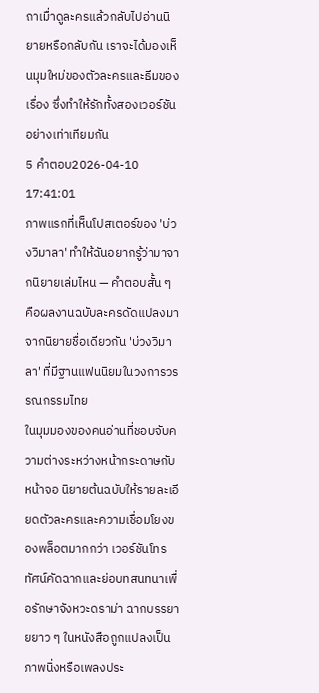ถาเมื่าดูละครแล้วกลับไปอ่านนิยายหรือกลับกัน เราจะได้มองเห็นมุมใหม่ของตัวละครและธีมของเรื่อง ซึ่งทำให้รักทั้งสองเวอร์ชันอย่างเท่าเทียมกัน
5 คำตอบ2026-04-10 17:41:01
ภาพแรกที่เห็นโปสเตอร์ของ 'บ่วงวิมาลา' ทำให้ฉันอยากรู้ว่ามาจากนิยายเล่มไหน — คำตอบสั้น ๆ คือผลงานฉบับละครดัดแปลงมาจากนิยายชื่อเดียวกัน 'บ่วงวิมาลา' ที่มีฐานแฟนนิยมในวงการวรรณกรรมไทย
ในมุมมองของคนอ่านที่ชอบจับความต่างระหว่างหน้ากระดาษกับหน้าจอ นิยายต้นฉบับให้รายละเอียดตัวละครและความเชื่อมโยงของพล็อตมากกว่า เวอร์ชันโทรทัศน์คัดฉากและย่อบทสนทนาเพื่อรักษาจังหวะดราม่า ฉากบรรยายยาว ๆ ในหนังสือถูกแปลงเป็นภาพนิ่งหรือเพลงประ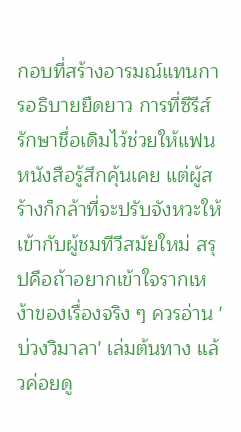กอบที่สร้างอารมณ์แทนการอธิบายยืดยาว การที่ซีรีส์รักษาชื่อเดิมไว้ช่วยให้แฟนหนังสือรู้สึกคุ้นเคย แต่ผู้สร้างก็กล้าที่จะปรับจังหวะให้เข้ากับผู้ชมทีวีสมัยใหม่ สรุปคือถ้าอยากเข้าใจรากเหง้าของเรื่องจริง ๆ ควรอ่าน 'บ่วงวิมาลา' เล่มต้นทาง แล้วค่อยดู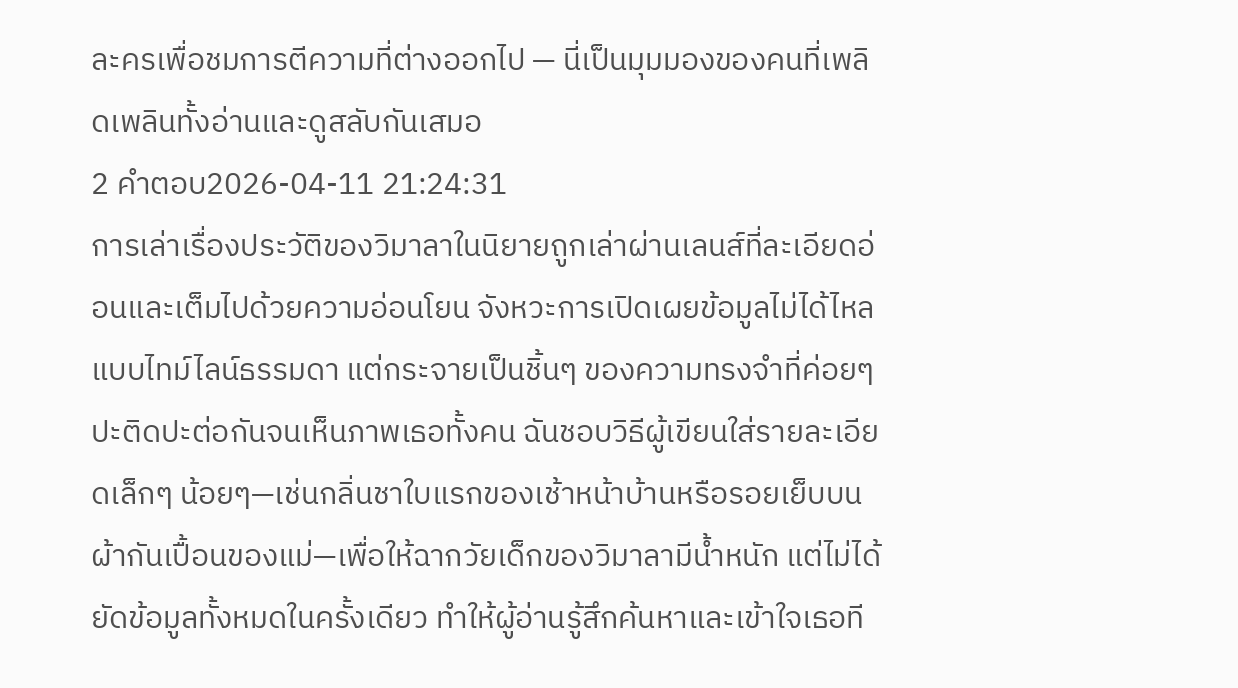ละครเพื่อชมการตีความที่ต่างออกไป — นี่เป็นมุมมองของคนที่เพลิดเพลินทั้งอ่านและดูสลับกันเสมอ
2 คำตอบ2026-04-11 21:24:31
การเล่าเรื่องประวัติของวิมาลาในนิยายถูกเล่าผ่านเลนส์ที่ละเอียดอ่อนและเต็มไปด้วยความอ่อนโยน จังหวะการเปิดเผยข้อมูลไม่ได้ไหลแบบไทม์ไลน์ธรรมดา แต่กระจายเป็นชิ้นๆ ของความทรงจำที่ค่อยๆ ปะติดปะต่อกันจนเห็นภาพเธอทั้งคน ฉันชอบวิธีผู้เขียนใส่รายละเอียดเล็กๆ น้อยๆ—เช่นกลิ่นชาใบแรกของเช้าหน้าบ้านหรือรอยเย็บบนผ้ากันเปื้อนของแม่—เพื่อให้ฉากวัยเด็กของวิมาลามีน้ำหนัก แต่ไม่ได้ยัดข้อมูลทั้งหมดในครั้งเดียว ทำให้ผู้อ่านรู้สึกค้นหาและเข้าใจเธอที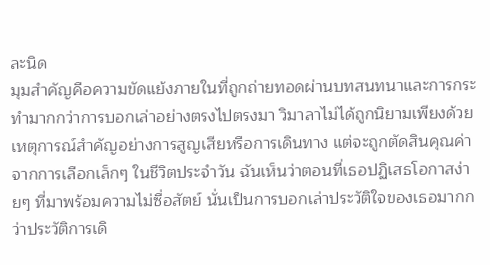ละนิด
มุมสำคัญคือความขัดแย้งภายในที่ถูกถ่ายทอดผ่านบทสนทนาและการกระทำมากกว่าการบอกเล่าอย่างตรงไปตรงมา วิมาลาไม่ได้ถูกนิยามเพียงด้วยเหตุการณ์สำคัญอย่างการสูญเสียหรือการเดินทาง แต่จะถูกตัดสินคุณค่าจากการเลือกเล็กๆ ในชีวิตประจำวัน ฉันเห็นว่าตอนที่เธอปฏิเสธโอกาสง่ายๆ ที่มาพร้อมความไม่ซื่อสัตย์ นั่นเป็นการบอกเล่าประวัติใจของเธอมากกว่าประวัติการเดิ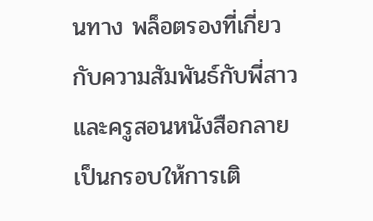นทาง พล็อตรองที่เกี่ยวกับความสัมพันธ์กับพี่สาวและครูสอนหนังสือกลายเป็นกรอบให้การเติ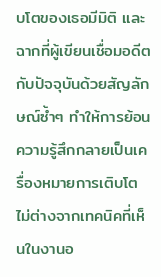บโตของเธอมีมิติ และฉากที่ผู้เขียนเชื่อมอดีตกับปัจจุบันด้วยสัญลักษณ์ซ้ำๆ ทำให้การย้อนความรู้สึกกลายเป็นเครื่องหมายการเติบโต ไม่ต่างจากเทคนิคที่เห็นในงานอ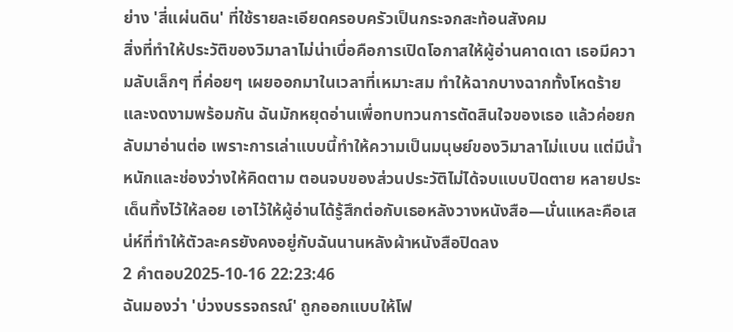ย่าง 'สี่แผ่นดิน' ที่ใช้รายละเอียดครอบครัวเป็นกระจกสะท้อนสังคม
สิ่งที่ทำให้ประวัติของวิมาลาไม่น่าเบื่อคือการเปิดโอกาสให้ผู้อ่านคาดเดา เธอมีความลับเล็กๆ ที่ค่อยๆ เผยออกมาในเวลาที่เหมาะสม ทำให้ฉากบางฉากทั้งโหดร้ายและงดงามพร้อมกัน ฉันมักหยุดอ่านเพื่อทบทวนการตัดสินใจของเธอ แล้วค่อยกลับมาอ่านต่อ เพราะการเล่าแบบนี้ทำให้ความเป็นมนุษย์ของวิมาลาไม่แบน แต่มีน้ำหนักและช่องว่างให้คิดตาม ตอนจบของส่วนประวัติไม่ได้จบแบบปิดตาย หลายประเด็นทิ้งไว้ให้ลอย เอาไว้ให้ผู้อ่านได้รู้สึกต่อกับเธอหลังวางหนังสือ—นั่นแหละคือเสน่ห์ที่ทำให้ตัวละครยังคงอยู่กับฉันนานหลังผ้าหนังสือปิดลง
2 คำตอบ2025-10-16 22:23:46
ฉันมองว่า 'บ่วงบรรจถรณ์' ถูกออกแบบให้โฟ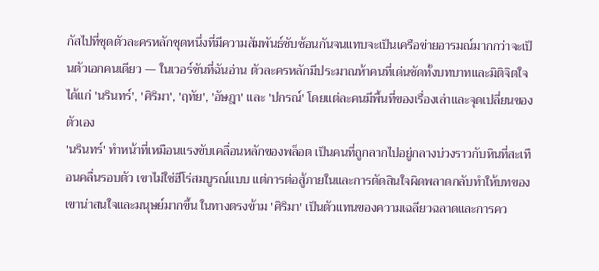กัสไปที่ชุดตัวละครหลักชุดหนึ่งที่มีความสัมพันธ์ซับซ้อนกันจนแทบจะเป็นเครือข่ายอารมณ์มากกว่าจะเป็นตัวเอกคนเดียว — ในเวอร์ชันที่ฉันอ่าน ตัวละครหลักมีประมาณห้าคนที่เด่นชัดทั้งบทบาทและมิติจิตใจ ได้แก่ 'นรินทร์', 'ศิริมา', 'ฤทัย', 'อัษฎา' และ 'ปกรณ์' โดยแต่ละคนมีพื้นที่ของเรื่องเล่าและจุดเปลี่ยนของตัวเอง
'นรินทร์' ทำหน้าที่เหมือนแรงขับเคลื่อนหลักของพล็อต เป็นคนที่ถูกลากไปอยู่กลางบ่วงราวกับหินที่สะเทือนคลื่นรอบตัว เขาไม่ใช่ฮีโร่สมบูรณ์แบบ แต่การต่อสู้ภายในและการตัดสินใจผิดพลาดกลับทำให้บทของเขาน่าสนใจและมนุษย์มากขึ้น ในทางตรงข้าม 'ศิริมา' เป็นตัวแทนของความเฉลียวฉลาดและการคว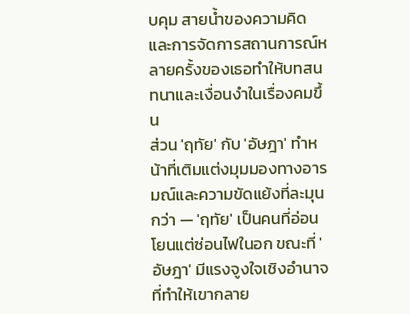บคุม สายน้ำของความคิดและการจัดการสถานการณ์หลายครั้งของเธอทำให้บทสนทนาและเงื่อนงำในเรื่องคมขึ้น
ส่วน 'ฤทัย' กับ 'อัษฎา' ทำหน้าที่เติมแต่งมุมมองทางอารมณ์และความขัดแย้งที่ละมุนกว่า — 'ฤทัย' เป็นคนที่อ่อนโยนแต่ซ่อนไฟในอก ขณะที่ 'อัษฎา' มีแรงจูงใจเชิงอำนาจที่ทำให้เขากลาย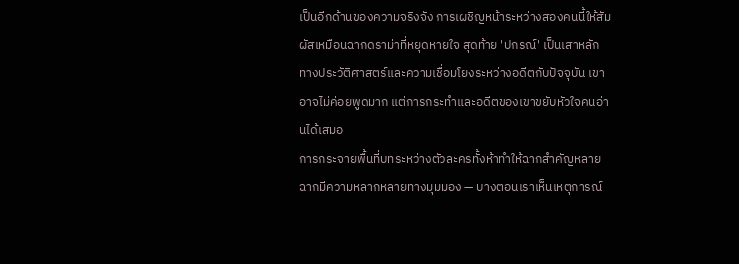เป็นอีกด้านของความจริงจัง การเผชิญหน้าระหว่างสองคนนี้ให้สัมผัสเหมือนฉากดราม่าที่หยุดหายใจ สุดท้าย 'ปกรณ์' เป็นเสาหลักทางประวัติศาสตร์และความเชื่อมโยงระหว่างอดีตกับปัจจุบัน เขาอาจไม่ค่อยพูดมาก แต่การกระทำและอดีตของเขาขยับหัวใจคนอ่านได้เสมอ
การกระจายพื้นที่บทระหว่างตัวละครทั้งห้าทำให้ฉากสำคัญหลายฉากมีความหลากหลายทางมุมมอง — บางตอนเราเห็นเหตุการณ์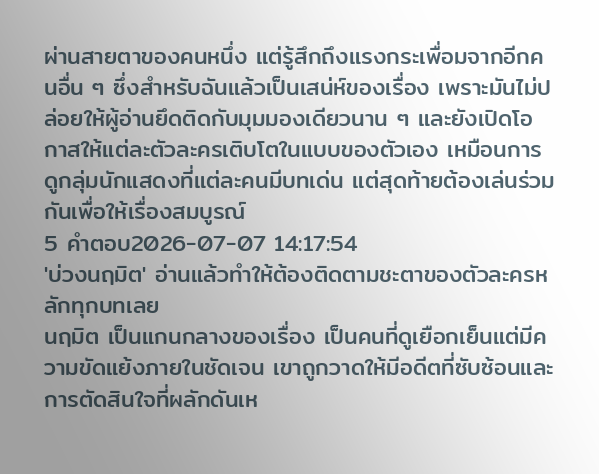ผ่านสายตาของคนหนึ่ง แต่รู้สึกถึงแรงกระเพื่อมจากอีกคนอื่น ๆ ซึ่งสำหรับฉันแล้วเป็นเสน่ห์ของเรื่อง เพราะมันไม่ปล่อยให้ผู้อ่านยึดติดกับมุมมองเดียวนาน ๆ และยังเปิดโอกาสให้แต่ละตัวละครเติบโตในแบบของตัวเอง เหมือนการดูกลุ่มนักแสดงที่แต่ละคนมีบทเด่น แต่สุดท้ายต้องเล่นร่วมกันเพื่อให้เรื่องสมบูรณ์
5 คำตอบ2026-07-07 14:17:54
'บ่วงนฤมิต' อ่านแล้วทำให้ต้องติดตามชะตาของตัวละครหลักทุกบทเลย
นฤมิต เป็นแกนกลางของเรื่อง เป็นคนที่ดูเยือกเย็นแต่มีความขัดแย้งภายในชัดเจน เขาถูกวาดให้มีอดีตที่ซับซ้อนและการตัดสินใจที่ผลักดันเห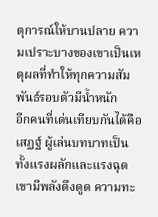ตุการณ์ให้บานปลาย ความเปราะบางของเขาเป็นเหตุผลที่ทำให้ทุกความสัมพันธ์รอบตัวมีน้ำหนัก
อีกคนที่เด่นเทียบกันได้คือ เสฏฐ์ ผู้เล่นบทบาทเป็นทั้งแรงผลักและแรงฉุด เขามีพลังดึงดูด ความทะ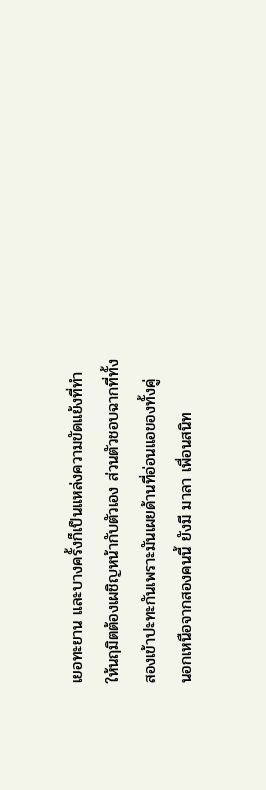เยอทะยาน และบางครั้งก็เป็นแหล่งความขัดแย้งที่ทำให้นฤมิตต้องเผชิญหน้ากับตัวเอง ส่วนตัวชอบฉากที่ทั้งสองเข้าปะทะกันเพราะมันเผยด้านที่อ่อนแอของทั้งคู่
นอกเหนือจากสองคนนี้ ยังมี มาลา เพื่อนสนิท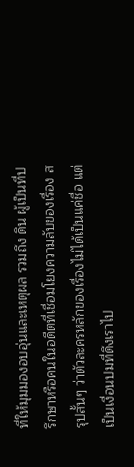ที่ให้มุมมองอบอุ่นและเหตุผล รวมถึง ดิน ผู้เป็นที่ปรึกษาหรือคนในอดีตที่เชื่อมโยงความลับของเรื่อง สรุปสั้นๆ ว่าตัวละครหลักของเรื่องไม่ได้เป็นแค่ชื่อ แต่เป็นเงื่อนปมที่ดึงเราไป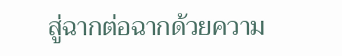สู่ฉากต่อฉากด้วยความ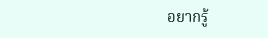อยากรู้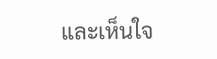และเห็นใจ